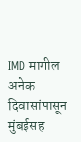IMD मागील अनेक दिवासांपासून मुंबईसह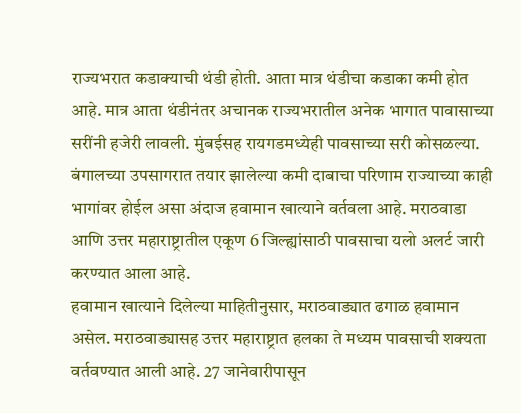राज्यभरात कडाक्याची थंडी होती. आता मात्र थंडीचा कडाका कमी होत आहे. मात्र आता थंडीनंतर अचानक राज्यभरातील अनेक भागात पावासाच्या सरींनी हजेरी लावली. मुंबईसह रायगडमध्येही पावसाच्या सरी कोसळल्या.
बंगालच्या उपसागरात तयार झालेल्या कमी दाबाचा परिणाम राज्याच्या काही भागांवर होईल असा अंदाज हवामान खात्याने वर्तवला आहे. मराठवाडा आणि उत्तर महाराष्ट्रातील एकूण 6 जिल्ह्यांसाठी पावसाचा यलो अलर्ट जारी करण्यात आला आहे.
हवामान खात्याने दिलेल्या माहितीनुसार, मराठवाड्यात ढगाळ हवामान असेल. मराठवाड्यासह उत्तर महाराष्ट्रात हलका ते मध्यम पावसाची शक्यता वर्तवण्यात आली आहे. 27 जानेवारीपासून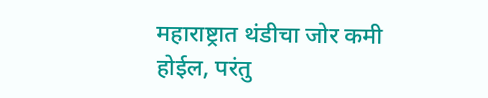महाराष्ट्रात थंडीचा जोर कमी होईल, परंतु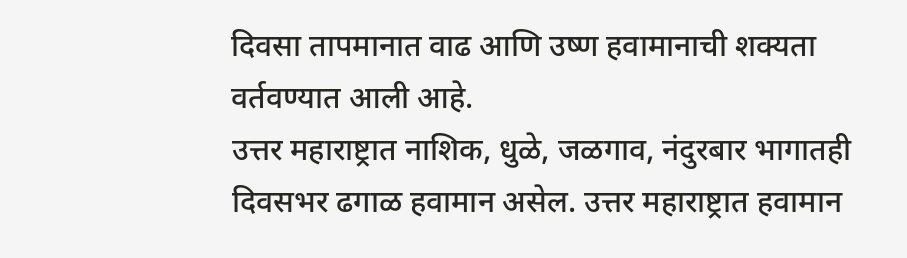दिवसा तापमानात वाढ आणि उष्ण हवामानाची शक्यता वर्तवण्यात आली आहे.
उत्तर महाराष्ट्रात नाशिक, धुळे, जळगाव, नंदुरबार भागातही दिवसभर ढगाळ हवामान असेल. उत्तर महाराष्ट्रात हवामान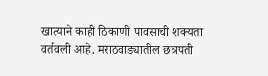खात्याने काही ठिकाणी पावसाची शक्यता वर्तवली आहे. मराठवाड्यातील छत्रपती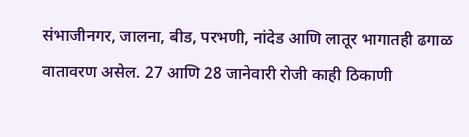संभाजीनगर, जालना, बीड, परभणी, नांदेड आणि लातूर भागातही ढगाळ वातावरण असेल. 27 आणि 28 जानेवारी रोजी काही ठिकाणी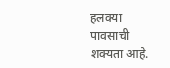हलक्या पावसाची शक्यता आहे.